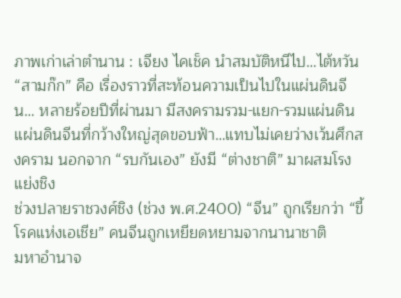ภาพเก่าเล่าตำนาน : เจียง ไคเช็ค นำสมบัติหนีไป…ไต้หวัน
“สามก๊ก” คือ เรื่องราวที่สะท้อนความเป็นไปในแผ่นดินจีน… หลายร้อยปีที่ผ่านมา มีสงครามรวม-แยก-รวมแผ่นดิน
แผ่นดินจีนที่กว้างใหญ่สุดขอบฟ้า…แทบไม่เคยว่างเว้นศึกสงคราม นอกจาก “รบกันเอง” ยังมี “ต่างชาติ” มาผสมโรงแย่งชิง
ช่วงปลายราชวงศ์ชิง (ช่วง พ.ศ.2400) “จีน” ถูกเรียกว่า “ขี้โรคแห่งเอเชีย” คนจีนถูกเหยียดหยามจากนานาชาติ
มหาอำนาจ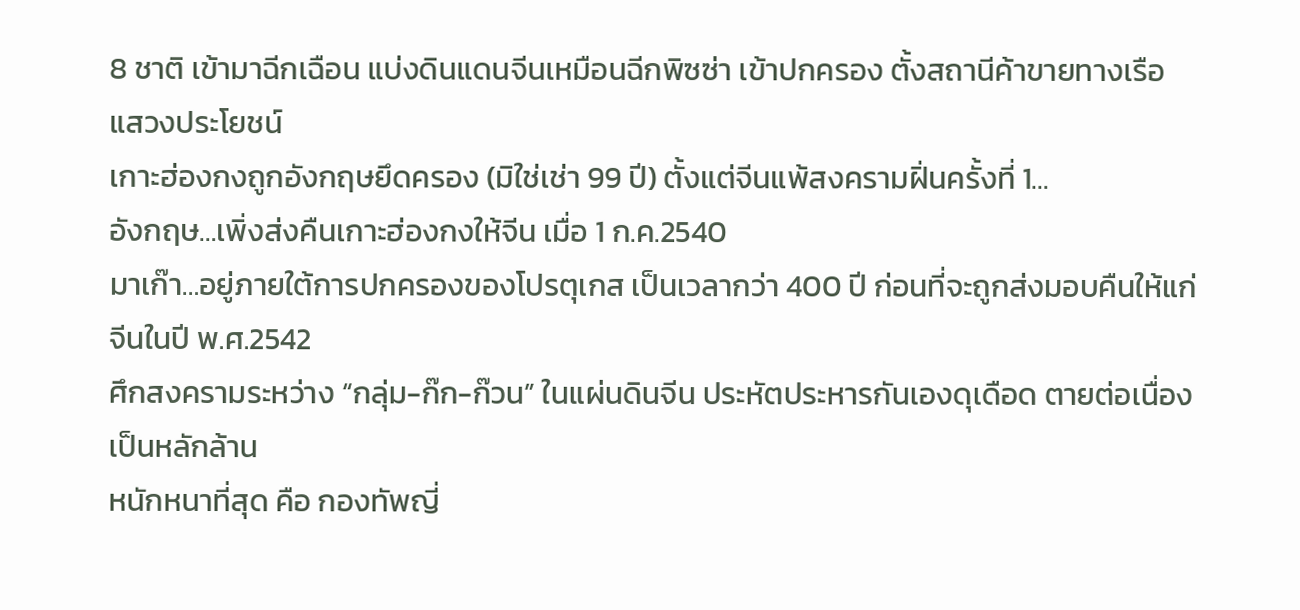8 ชาติ เข้ามาฉีกเฉือน แบ่งดินแดนจีนเหมือนฉีกพิซซ่า เข้าปกครอง ตั้งสถานีค้าขายทางเรือ แสวงประโยชน์
เกาะฮ่องกงถูกอังกฤษยึดครอง (มิใช่เช่า 99 ปี) ตั้งแต่จีนแพ้สงครามฝิ่นครั้งที่ 1…
อังกฤษ…เพิ่งส่งคืนเกาะฮ่องกงให้จีน เมื่อ 1 ก.ค.2540
มาเก๊า…อยู่ภายใต้การปกครองของโปรตุเกส เป็นเวลากว่า 400 ปี ก่อนที่จะถูกส่งมอบคืนให้แก่จีนในปี พ.ศ.2542
ศึกสงครามระหว่าง “กลุ่ม-ก๊ก-ก๊วน” ในแผ่นดินจีน ประหัตประหารกันเองดุเดือด ตายต่อเนื่องเป็นหลักล้าน
หนักหนาที่สุด คือ กองทัพญี่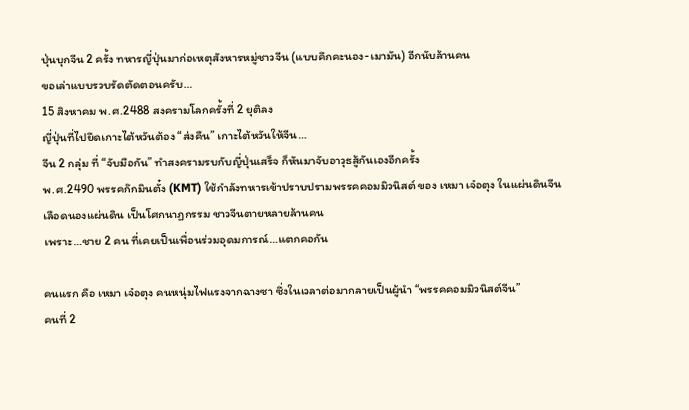ปุ่นบุกจีน 2 ครั้ง ทหารญี่ปุ่นมาก่อเหตุสังหารหมู่ชาวจีน (แบบคึกคะนอง-เมามัน) อีกนับล้านคน
ขอเล่าแบบรวบรัดตัดตอนครับ…
15 สิงหาคม พ.ศ.2488 สงครามโลกครั้งที่ 2 ยุติลง
ญี่ปุ่นที่ไปยึดเกาะไต้หวันต้อง “ส่งคืน” เกาะไต้หวันให้จีน…
จีน 2 กลุ่ม ที่ “จับมือกัน” ทำสงครามรบกับญี่ปุ่นเสร็จ ก็หันมาจับอาวุธสู้กันเองอีกครั้ง
พ.ศ.2490 พรรคก๊กมินตั๋ง (KMT) ใช้กำลังทหารเข้าปราบปรามพรรคคอมมิวนิสต์ ของ เหมา เจ๋อตุง ในแผ่นดินจีน
เลือดนองแผ่นดิน เป็นโศกนาฏกรรม ชาวจีนตายหลายล้านคน
เพราะ…ชาย 2 คน ที่เคยเป็นเพื่อนร่วมอุดมการณ์…แตกคอกัน

คนแรก คือ เหมา เจ๋อตุง คนหนุ่มไฟแรงจากฉางซา ซึ่งในเวลาต่อมากลายเป็นผู้นำ “พรรคคอมมิวนิสต์จีน”
คนที่ 2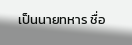เป็นนายทหาร ชื่อ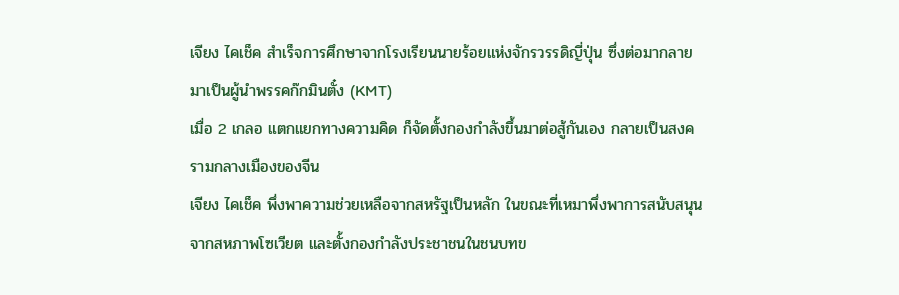เจียง ไคเช็ค สำเร็จการศึกษาจากโรงเรียนนายร้อยแห่งจักรวรรดิญี่ปุ่น ซึ่งต่อมากลายมาเป็นผู้นำพรรคก๊กมินตั๋ง (KMT)
เมื่อ 2 เกลอ แตกแยกทางความคิด ก็จัดตั้งกองกำลังขึ้นมาต่อสู้กันเอง กลายเป็นสงครามกลางเมืองของจีน
เจียง ไคเช็ค พึ่งพาความช่วยเหลือจากสหรัฐเป็นหลัก ในขณะที่เหมาพึ่งพาการสนับสนุนจากสหภาพโซเวียต และตั้งกองกำลังประชาชนในชนบทข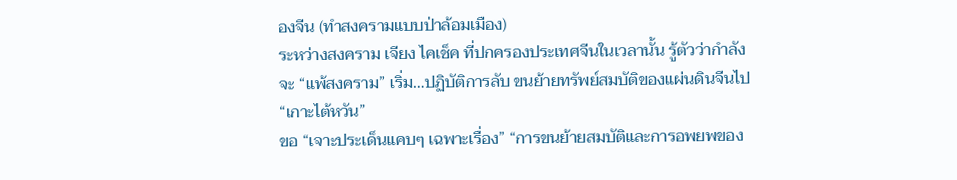องจีน (ทำสงครามแบบป่าล้อมเมือง)
ระหว่างสงคราม เจียง ไคเช็ค ที่ปกครองประเทศจีนในเวลานั้น รู้ตัวว่ากำลังจะ “แพ้สงคราม” เริ่ม…ปฏิบัติการลับ ขนย้ายทรัพย์สมบัติของแผ่นดินจีนไป “เกาะไต้หวัน”
ขอ “เจาะประเด็นแคบๆ เฉพาะเรื่อง” “การขนย้ายสมบัติและการอพยพของ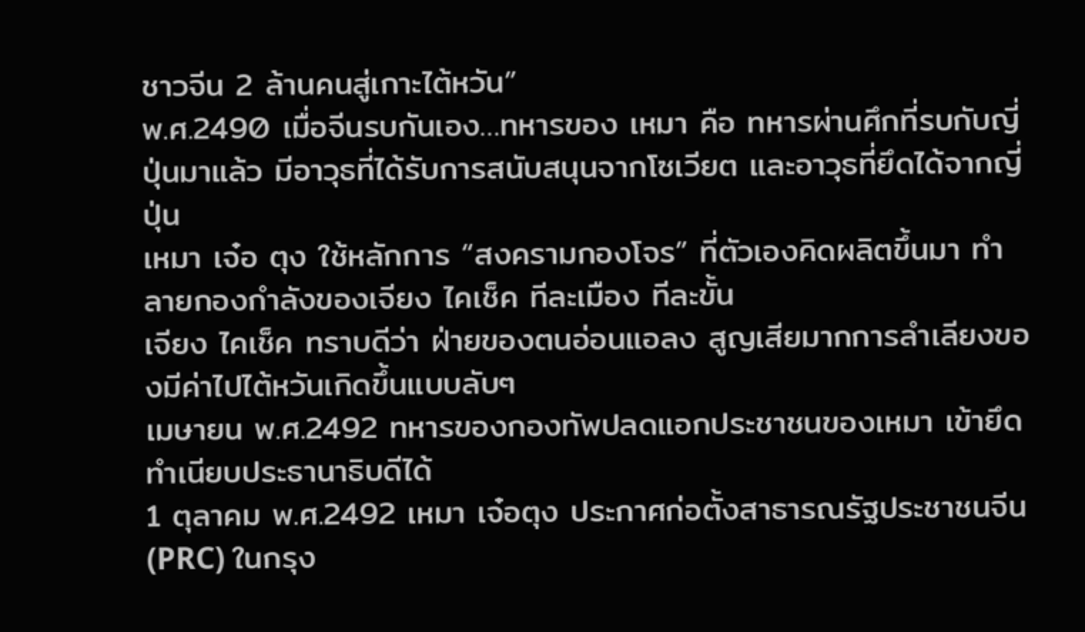ชาวจีน 2 ล้านคนสู่เกาะไต้หวัน”
พ.ศ.2490 เมื่อจีนรบกันเอง…ทหารของ เหมา คือ ทหารผ่านศึกที่รบกับญี่ปุ่นมาแล้ว มีอาวุธที่ได้รับการสนับสนุนจากโซเวียต และอาวุธที่ยึดได้จากญี่ปุ่น
เหมา เจ๋อ ตุง ใช้หลักการ “สงครามกองโจร” ที่ตัวเองคิดผลิตขึ้นมา ทำลายกองกำลังของเจียง ไคเช็ค ทีละเมือง ทีละขั้น
เจียง ไคเช็ค ทราบดีว่า ฝ่ายของตนอ่อนแอลง สูญเสียมากการลำเลียงของมีค่าไปไต้หวันเกิดขึ้นแบบลับๆ
เมษายน พ.ศ.2492 ทหารของกองทัพปลดแอกประชาชนของเหมา เข้ายึดทำเนียบประธานาธิบดีได้
1 ตุลาคม พ.ศ.2492 เหมา เจ๋อตุง ประกาศก่อตั้งสาธารณรัฐประชาชนจีน (PRC) ในกรุง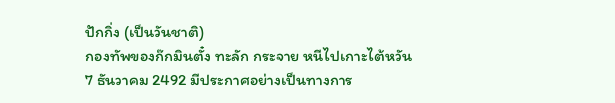ปักกิ่ง (เป็นวันชาติ)
กองทัพของก๊กมินตั๋ง ทะลัก กระจาย หนีไปเกาะไต้หวัน
7 ธันวาคม 2492 มีประกาศอย่างเป็นทางการ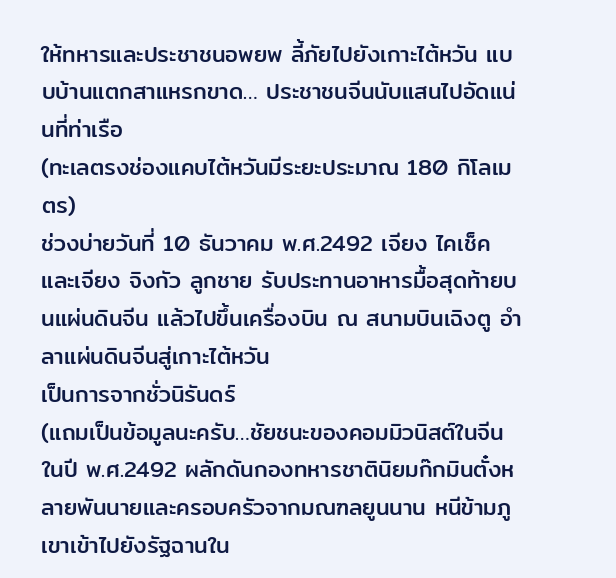ให้ทหารและประชาชนอพยพ ลี้ภัยไปยังเกาะไต้หวัน แบบบ้านแตกสาแหรกขาด… ประชาชนจีนนับแสนไปอัดแน่นที่ท่าเรือ
(ทะเลตรงช่องแคบไต้หวันมีระยะประมาณ 180 กิโลเมตร)
ช่วงบ่ายวันที่ 10 ธันวาคม พ.ศ.2492 เจียง ไคเช็ค และเจียง จิงกัว ลูกชาย รับประทานอาหารมื้อสุดท้ายบนแผ่นดินจีน แล้วไปขึ้นเครื่องบิน ณ สนามบินเฉิงตู อำลาแผ่นดินจีนสู่เกาะไต้หวัน
เป็นการจากชั่วนิรันดร์
(แถมเป็นข้อมูลนะครับ…ชัยชนะของคอมมิวนิสต์ในจีนในปี พ.ศ.2492 ผลักดันกองทหารชาตินิยมก๊กมินตั๋งหลายพันนายและครอบครัวจากมณฑลยูนนาน หนีข้ามภูเขาเข้าไปยังรัฐฉานใน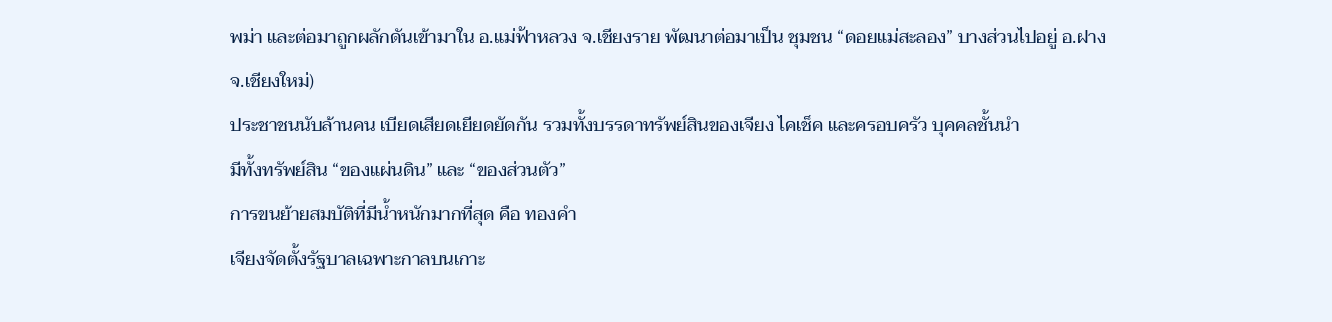พม่า และต่อมาถูกผลักดันเข้ามาใน อ.แม่ฟ้าหลวง จ.เชียงราย พัฒนาต่อมาเป็น ชุมชน “ดอยแม่สะลอง” บางส่วนไปอยู่ อ.ฝาง จ.เชียงใหม่)
ประชาชนนับล้านคน เบียดเสียดเยียดยัดกัน รวมทั้งบรรดาทรัพย์สินของเจียง ไคเช็ค และครอบครัว บุคคลชั้นนำ
มีทั้งทรัพย์สิน “ของแผ่นดิน” และ “ของส่วนตัว”
การขนย้ายสมบัติที่มีน้ำหนักมากที่สุด คือ ทองคำ
เจียงจัดตั้งรัฐบาลเฉพาะกาลบนเกาะ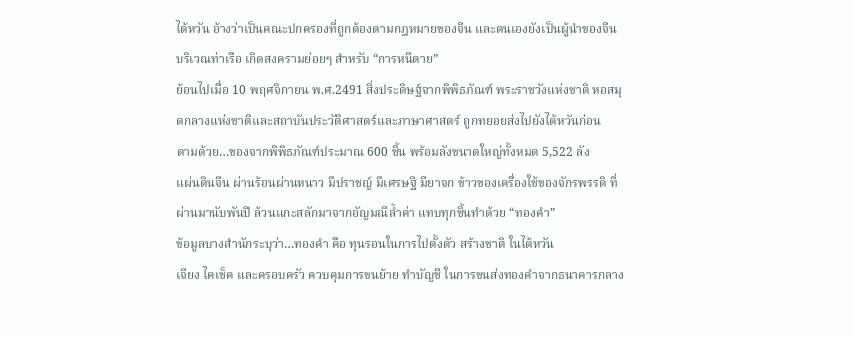ไต้หวัน อ้างว่าเป็นคณะปกครองที่ถูกต้องตามกฎหมายของจีน และตนเองยังเป็นผู้นำของจีน
บริเวณท่าเรือ เกิดสงครามย่อยๆ สำหรับ “การหนีตาย”
ย้อนไปเมื่อ 10 พฤศจิกายน พ.ศ.2491 สิ่งประดิษฐ์จากพิพิธภัณฑ์ พระราชวังแห่งชาติ หอสมุดกลางแห่งชาติและสถาบันประวัติศาสตร์และภาษาศาสตร์ ถูกทยอยส่งไปยังไต้หวันก่อน
ตามด้วย…ของจากพิพิธภัณฑ์ประมาณ 600 ชิ้น พร้อมลังขนาดใหญ่ทั้งหมด 5,522 ลัง
แผ่นดินจีน ผ่านร้อนผ่านหนาว มีปราชญ์ มีเศรษฐี มียาจก ข้าวของเครื่องใช้ของจักรพรรดิ ที่ผ่านมานับพันปี ล้วนแกะสลักมาจากอัญมณีล้ำค่า แทบทุกชิ้นทำด้วย “ทองคำ”
ข้อมูลบางสำนักระบุว่า…ทองคำ คือ ทุนรอนในการไปตั้งตัว สร้างชาติ ในไต้หวัน
เจียง ไคเช็ค และครอบครัว ควบคุมการขนย้าย ทำบัญชี ในการขนส่งทองคำจากธนาคารกลาง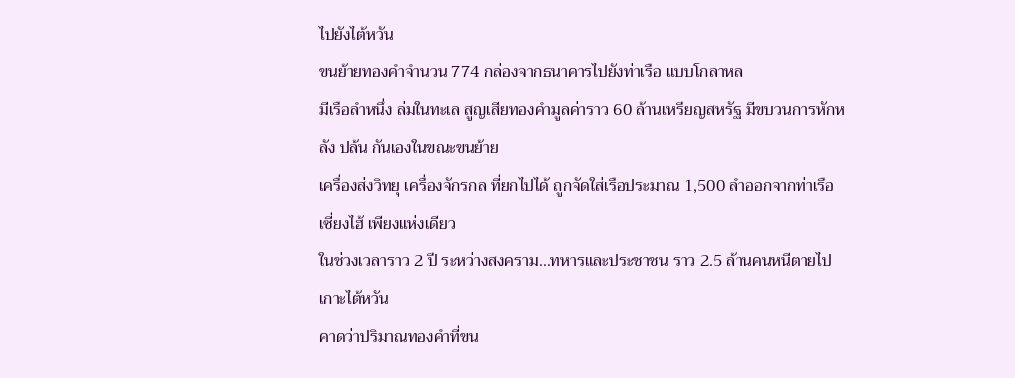ไปยังไต้หวัน
ขนย้ายทองคำจำนวน 774 กล่องจากธนาคารไปยังท่าเรือ แบบโกลาหล
มีเรือลำหนึ่ง ล่มในทะเล สูญเสียทองคำมูลค่าราว 60 ล้านเหรียญสหรัฐ มีขบวนการหักหลัง ปล้น กันเองในขณะขนย้าย
เครื่องส่งวิทยุ เครื่องจักรกล ที่ยกไปได้ ถูกจัดใส่เรือประมาณ 1,500 ลำออกจากท่าเรือเซี่ยงไฮ้ เพียงแห่งเดียว
ในช่วงเวลาราว 2 ปี ระหว่างสงคราม…ทหารและประชาชน ราว 2.5 ล้านคนหนีตายไปเกาะไต้หวัน
คาดว่าปริมาณทองคำที่ขน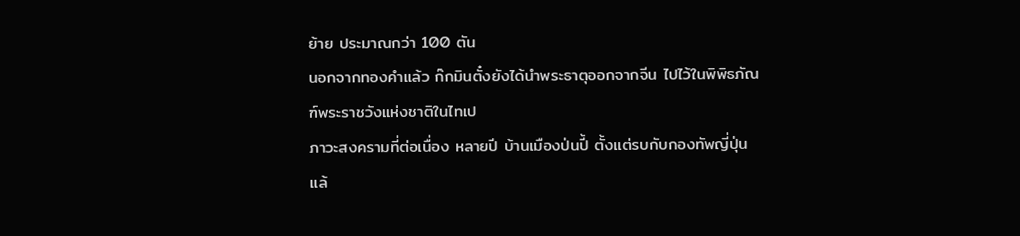ย้าย ประมาณกว่า 100 ตัน
นอกจากทองคำแล้ว ก๊กมินตั๋งยังได้นำพระธาตุออกจากจีน ไปไว้ในพิพิธภัณฑ์พระราชวังแห่งชาติในไทเป
ภาวะสงครามที่ต่อเนื่อง หลายปี บ้านเมืองป่นปี้ ตั้งแต่รบกับกองทัพญี่ปุ่น แล้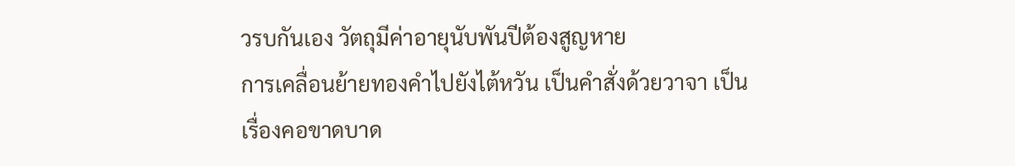วรบกันเอง วัตถุมีค่าอายุนับพันปีต้องสูญหาย
การเคลื่อนย้ายทองคำไปยังไต้หวัน เป็นคำสั่งด้วยวาจา เป็นเรื่องคอขาดบาด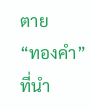ตาย
“ทองคำ” ที่นำ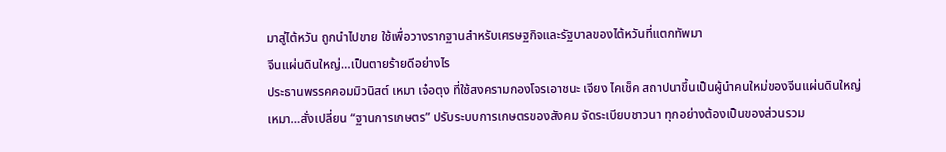มาสู่ไต้หวัน ถูกนำไปขาย ใช้เพื่อวางรากฐานสำหรับเศรษฐกิจและรัฐบาลของไต้หวันที่แตกทัพมา
จีนแผ่นดินใหญ่…เป็นตายร้ายดีอย่างไร
ประธานพรรคคอมมิวนิสต์ เหมา เจ๋อตุง ที่ใช้สงครามกองโจรเอาชนะ เจียง ไคเช็ค สถาปนาขึ้นเป็นผู้นำคนใหม่ของจีนแผ่นดินใหญ่
เหมา…สั่งเปลี่ยน “ฐานการเกษตร” ปรับระบบการเกษตรของสังคม จัดระเบียบชาวนา ทุกอย่างต้องเป็นของส่วนรวม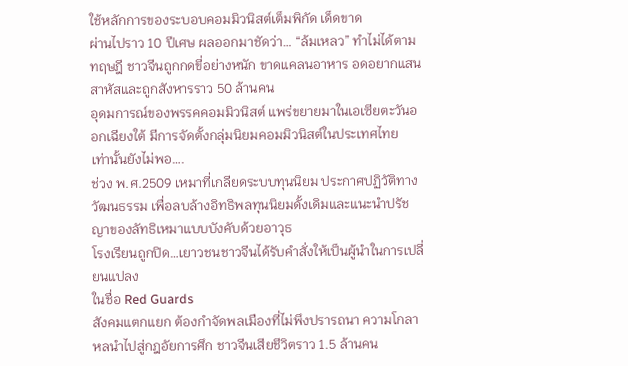ใช้หลักการของระบอบคอมมิวนิสต์เต็มพิกัด เด็ดขาด
ผ่านไปราว 10 ปีเศษ ผลออกมาชัดว่า… “ล้มเหลว” ทำไม่ได้ตามทฤษฎี ชาวจีนถูกกดขี่อย่างหนัก ขาดแคลนอาหาร อดอยากแสนสาหัสและถูกสังหารราว 50 ล้านคน
อุดมการณ์ของพรรคคอมมิวนิสต์ แพร่ขยายมาในเอเซียตะวันออกเฉียงใต้ มีการจัดตั้งกลุ่มนิยมคอมมิวนิสต์ในประเทศไทย
เท่านั้นยังไม่พอ….
ช่วง พ.ศ.2509 เหมาที่เกลียดระบบทุนนิยม ประกาศปฏิวัติทางวัฒนธรรม เพื่อลบล้างอิทธิพลทุนนิยมดั้งเดิมและแนะนำปรัชญาของลัทธิเหมาแบบบังคับด้วยอาวุธ
โรงเรียนถูกปิด…เยาวชนชาวจีนได้รับคำสั่งให้เป็นผู้นำในการเปลี่ยนแปลง
ในชื่อ Red Guards
สังคมแตกแยก ต้องกำจัดพลเมืองที่ไม่พึงปรารถนา ความโกลาหลนำไปสู่กฎอัยการศึก ชาวจีนเสียชีวิตราว 1.5 ล้านคน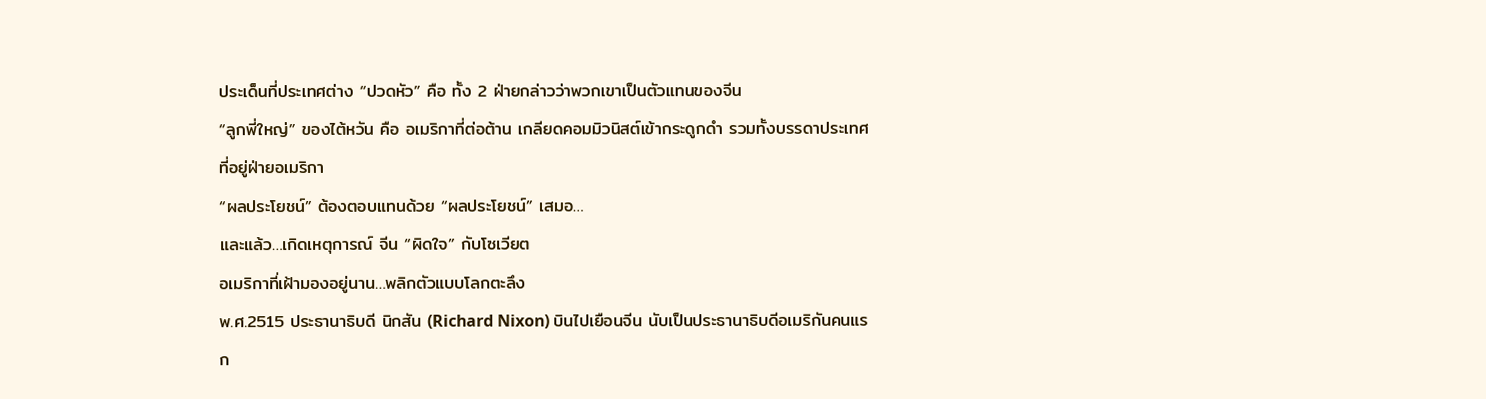ประเด็นที่ประเทศต่าง “ปวดหัว” คือ ทั้ง 2 ฝ่ายกล่าวว่าพวกเขาเป็นตัวแทนของจีน
“ลูกพี่ใหญ่” ของไต้หวัน คือ อเมริกาที่ต่อต้าน เกลียดคอมมิวนิสต์เข้ากระดูกดำ รวมทั้งบรรดาประเทศที่อยู่ฝ่ายอเมริกา
“ผลประโยชน์” ต้องตอบแทนด้วย “ผลประโยชน์” เสมอ…
และแล้ว…เกิดเหตุการณ์ จีน “ผิดใจ” กับโซเวียต
อเมริกาที่เฝ้ามองอยู่นาน…พลิกตัวแบบโลกตะลึง
พ.ศ.2515 ประธานาธิบดี นิกสัน (Richard Nixon) บินไปเยือนจีน นับเป็นประธานาธิบดีอเมริกันคนแรก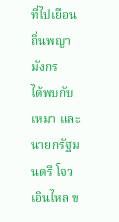ที่ไปเยือนถิ่นพญามังกร
ได้พบกับ เหมา และนายกรัฐมนตรี โจว เอินไหล ข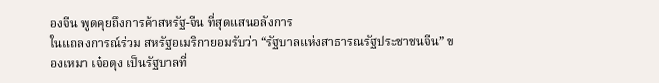องจีน พูดคุยถึงการค้าสหรัฐ-จีน ที่สุดแสนอลังการ
ในแถลงการณ์ร่วม สหรัฐอเมริกายอมรับว่า “รัฐบาลแห่งสาธารณรัฐประชาชนจีน” ของเหมา เจ๋อตุง เป็นรัฐบาลที่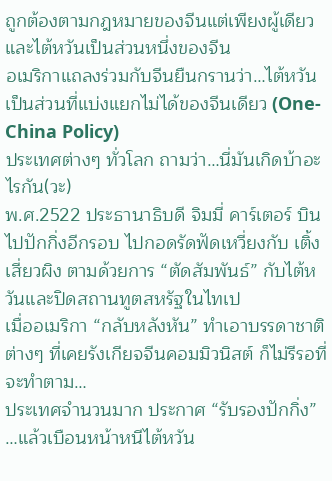ถูกต้องตามกฎหมายของจีนแต่เพียงผู้เดียว และไต้หวันเป็นส่วนหนึ่งของจีน
อเมริกาแถลงร่วมกับจีนยืนกรานว่า…ไต้หวันเป็นส่วนที่แบ่งแยกไม่ได้ของจีนเดียว (One-China Policy)
ประเทศต่างๆ ทั่วโลก ถามว่า…นี่มันเกิดบ้าอะไรกัน(วะ)
พ.ศ.2522 ประธานาธิบดี จิมมี่ คาร์เตอร์ บินไปปักกิ่งอีกรอบ ไปกอดรัดฟัดเหวี่ยงกับ เติ้ง เสี่ยวผิง ตามด้วยการ “ตัดสัมพันธ์” กับไต้หวันและปิดสถานทูตสหรัฐในไทเป
เมื่ออเมริกา “กลับหลังหัน” ทำเอาบรรดาชาติต่างๆ ที่เคยรังเกียจจีนคอมมิวนิสต์ ก็ไม่รีรอที่จะทำตาม…
ประเทศจำนวนมาก ประกาศ “รับรองปักกิ่ง” …แล้วเบือนหน้าหนีไต้หวัน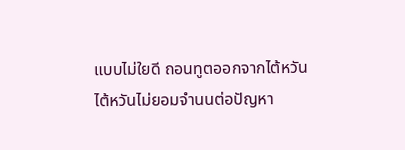แบบไม่ใยดี ถอนทูตออกจากไต้หวัน
ไต้หวันไม่ยอมจำนนต่อปัญหา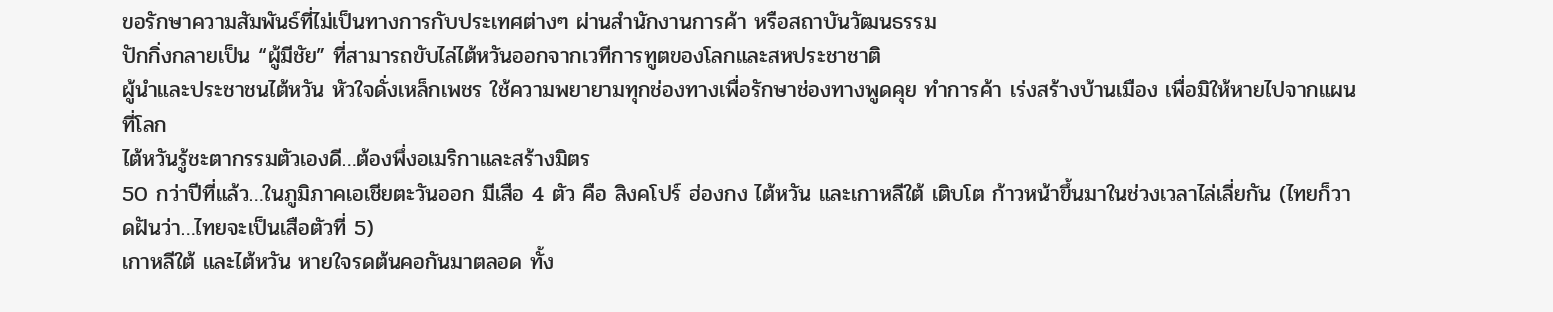ขอรักษาความสัมพันธ์ที่ไม่เป็นทางการกับประเทศต่างๆ ผ่านสำนักงานการค้า หรือสถาบันวัฒนธรรม
ปักกิ่งกลายเป็น “ผู้มีชัย” ที่สามารถขับไล่ไต้หวันออกจากเวทีการทูตของโลกและสหประชาชาติ
ผู้นำและประชาชนไต้หวัน หัวใจดั่งเหล็กเพชร ใช้ความพยายามทุกช่องทางเพื่อรักษาช่องทางพูดคุย ทำการค้า เร่งสร้างบ้านเมือง เพื่อมิให้หายไปจากแผนที่โลก
ไต้หวันรู้ชะตากรรมตัวเองดี…ต้องพึ่งอเมริกาและสร้างมิตร
50 กว่าปีที่แล้ว…ในภูมิภาคเอเชียตะวันออก มีเสือ 4 ตัว คือ สิงคโปร์ ฮ่องกง ไต้หวัน และเกาหลีใต้ เติบโต ก้าวหน้าขึ้นมาในช่วงเวลาไล่เลี่ยกัน (ไทยก็วาดฝันว่า…ไทยจะเป็นเสือตัวที่ 5)
เกาหลีใต้ และไต้หวัน หายใจรดต้นคอกันมาตลอด ทั้ง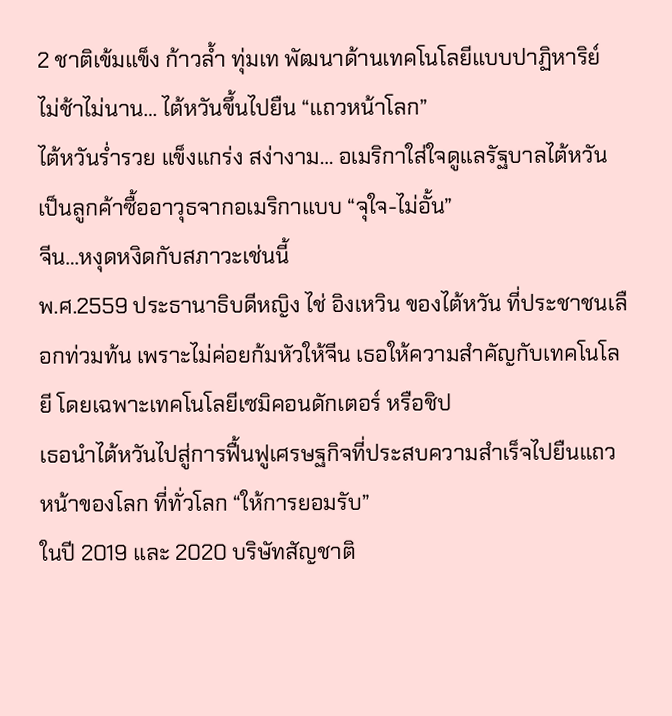2 ชาติเข้มแข็ง ก้าวล้ำ ทุ่มเท พัฒนาด้านเทคโนโลยีแบบปาฏิหาริย์
ไม่ช้าไม่นาน… ไต้หวันขึ้นไปยืน “แถวหน้าโลก”
ไต้หวันร่ำรวย แข็งแกร่ง สง่างาม… อเมริกาใส่ใจดูแลรัฐบาลไต้หวันเป็นลูกค้าซื้ออาวุธจากอเมริกาแบบ “จุใจ-ไม่อั้น”
จีน…หงุดหงิดกับสภาวะเช่นนี้
พ.ศ.2559 ประธานาธิบดีหญิง ไช่ อิงเหวิน ของไต้หวัน ที่ประชาชนเลือกท่วมท้น เพราะไม่ค่อยก้มหัวให้จีน เธอให้ความสำคัญกับเทคโนโลยี โดยเฉพาะเทคโนโลยีเซมิคอนดักเตอร์ หรือชิป
เธอนำไต้หวันไปสู่การฟื้นฟูเศรษฐกิจที่ประสบความสำเร็จไปยืนแถวหน้าของโลก ที่ทั่วโลก “ให้การยอมรับ”
ในปี 2019 และ 2020 บริษัทสัญชาติ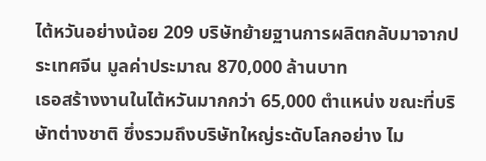ไต้หวันอย่างน้อย 209 บริษัทย้ายฐานการผลิตกลับมาจากประเทศจีน มูลค่าประมาณ 870,000 ล้านบาท
เธอสร้างงานในไต้หวันมากกว่า 65,000 ตำแหน่ง ขณะที่บริษัทต่างชาติ ซึ่งรวมถึงบริษัทใหญ่ระดับโลกอย่าง ไม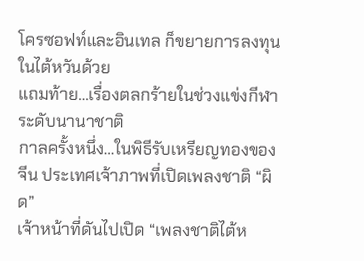โครซอฟท์และอินเทล ก็ขยายการลงทุนในไต้หวันด้วย
แถมท้าย…เรื่องตลกร้ายในช่วงแข่งกีฬาระดับนานาชาติ
กาลครั้งหนึ่ง…ในพิธีรับเหรียญทองของจีน ประเทศเจ้าภาพที่เปิดเพลงชาติ “ผิด”
เจ้าหน้าที่ดันไปเปิด “เพลงชาติไต้ห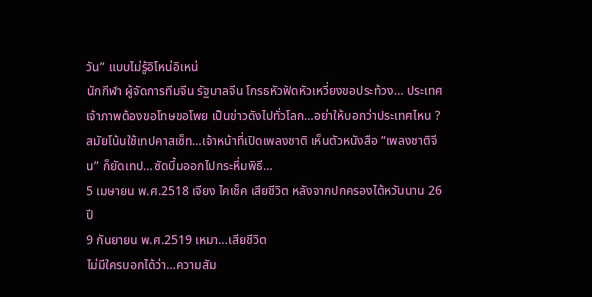วัน” แบบไม่รู้อิโหน่อิเหน่
นักกีฬา ผู้จัดการทีมจีน รัฐบาลจีน โกรธหัวฟัดหัวเหวี่ยงขอประท้วง… ประเทศเจ้าภาพต้องขอโทษขอโพย เป็นข่าวดังไปทั่วโลก…อย่าให้บอกว่าประเทศไหน ?
สมัยโน้นใช้เทปคาสเซ็ท…เจ้าหน้าที่เปิดเพลงชาติ เห็นตัวหนังสือ “เพลงชาติจีน” ก็ยัดเทป…ซัดบึ้มออกไปกระหึ่มพิธี…
5 เมษายน พ.ศ.2518 เจียง ไคเช็ค เสียชีวิต หลังจากปกครองไต้หวันนาน 26 ปี
9 กันยายน พ.ศ.2519 เหมา…เสียชีวิต
ไม่มีใครบอกได้ว่า…ความสัม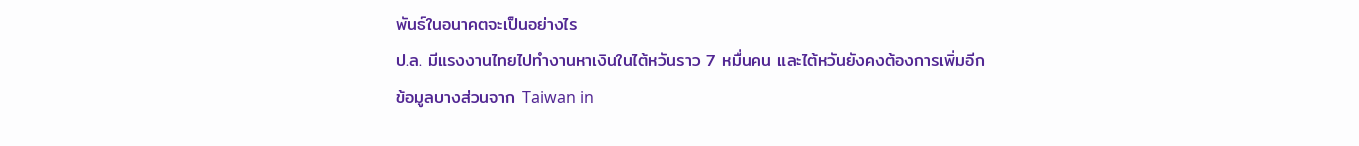พันธ์ในอนาคตจะเป็นอย่างไร
ป.ล. มีแรงงานไทยไปทำงานหาเงินในไต้หวันราว 7 หมื่นคน และไต้หวันยังคงต้องการเพิ่มอีก
ข้อมูลบางส่วนจาก Taiwan in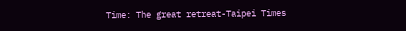Time: The great retreat-Taipei Times